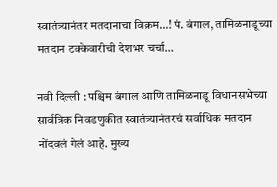स्वातंत्र्यानंतर मतदानाचा विक्रम…! पं. बंगाल, तामिळनाडूच्या मतदान टक्केवारीची देशभर चर्चा…

नवी दिल्ली : पश्चिम बंगाल आणि तामिळनाडू विधानसभेच्या सार्वत्रिक निवडणुकीत स्वातंत्र्यानंतरचं सर्वाधिक मतदान नोंदवलं गेलं आहे. मुख्य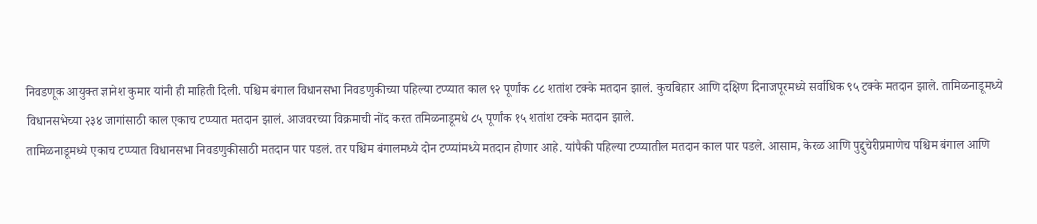निवडणूक आयुक्त ज्ञानेश कुमार यांनी ही माहिती दिली. पश्चिम बंगाल विधानसभा निवडणुकीच्या पहिल्या टप्प्यात काल ९२ पूर्णांक ८८ शतांश टक्के मतदान झालं. कुचबिहार आणि दक्षिण दिनाजपूरमध्ये सर्वाधिक ९५ टक्के मतदान झाले. तामिळनाडूमध्ये विधानसभेच्या २३४ जागांसाठी काल एकाच टप्प्यात मतदान झालं. आजवरच्या विक्रमाची नोंद करत तमिळनाडूमधे ८५ पूर्णांक १५ शतांश टक्के मतदान झाले.
तामिळनाडूमध्ये एकाच टप्प्यात विधानसभा निवडणुकीसाठी मतदान पार पडलं. तर पश्चिम बंगालमध्ये दोन टप्प्यांमध्ये मतदान होणार आहे. यांपैकी पहिल्या टप्प्यातील मतदान काल पार पडले. आसाम, केरळ आणि पुद्दुचेरीप्रमाणेच पश्चिम बंगाल आणि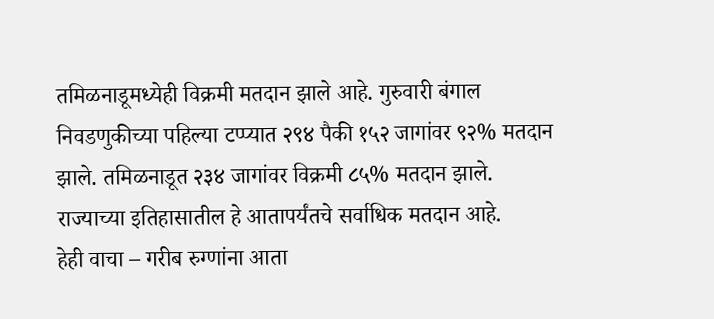तमिळनाडूमध्येही विक्रमी मतदान झाले आहे. गुरुवारी बंगाल निवडणुकीच्या पहिल्या टप्प्यात २९४ पैकी १५२ जागांवर ९२% मतदान झाले. तमिळनाडूत २३४ जागांवर विक्रमी ८५% मतदान झाले. राज्याच्या इतिहासातील हे आतापर्यंतचे सर्वाधिक मतदान आहे.
हेही वाचा – गरीब रुग्णांना आता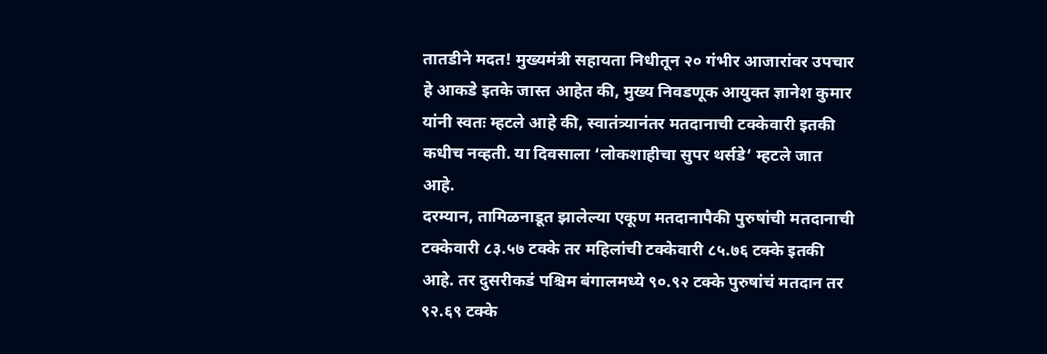तातडीने मदत! मुख्यमंत्री सहायता निधीतून २० गंभीर आजारांवर उपचार
हे आकडे इतके जास्त आहेत की, मुख्य निवडणूक आयुक्त ज्ञानेश कुमार यांनी स्वतः म्हटले आहे की, स्वातंत्र्यानंतर मतदानाची टक्केवारी इतकी कधीच नव्हती. या दिवसाला ‘लोकशाहीचा सुपर थर्सडे’ म्हटले जात आहे.
दरम्यान, तामिळनाडूत झालेल्या एकूण मतदानापैकी पुरुषांची मतदानाची टक्केवारी ८३.५७ टक्के तर महिलांची टक्केवारी ८५.७६ टक्के इतकी आहे. तर दुसरीकडं पश्चिम बंगालमध्ये ९०.९२ टक्के पुरुषांचं मतदान तर ९२.६९ टक्के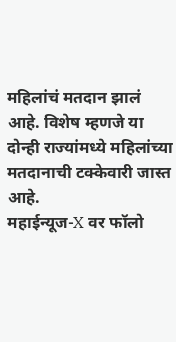महिलांचं मतदान झालं आहे. विशेष म्हणजे या दोन्ही राज्यांमध्ये महिलांच्या मतदानाची टक्केवारी जास्त आहे.
महाईन्यूज-X वर फॉलो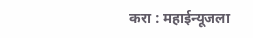करा : महाईन्यूजला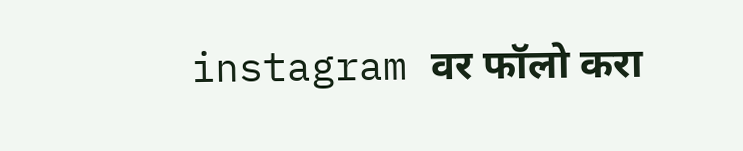instagram वर फॉलो करा